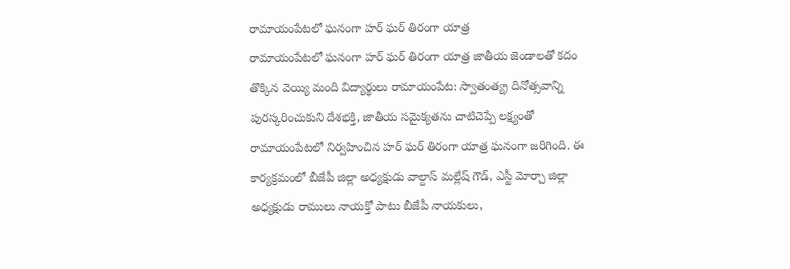రామాయంపేటలో ఘనంగా హర్ ఘర్ తిరంగా యాత్ర
రామాయంపేటలో ఘనంగా హర్ ఘర్ తిరంగా యాత్ర జాతీయ జెండాలతో కదం తొక్కిన వెయ్యి మంది విద్యార్థులు రామాయంపేట: స్వాతంత్య్ర దినోత్సవాన్ని పురస్కరించుకుని దేశభక్తి, జాతీయ సమైక్యతను చాటిచెప్పే లక్ష్యంతో రామాయంపేటలో నిర్వహించిన హర్ ఘర్ తిరంగా యాత్ర ఘనంగా జరిగింది. ఈ కార్యక్రమంలో బీజేపీ జిల్లా అధ్యక్షుడు వాల్దాస్ మల్లేష్ గౌడ్, ఎస్టీ మోర్చా జిల్లా అధ్యక్షుడు రాములు నాయక్తో పాటు బీజేపీ నాయకులు,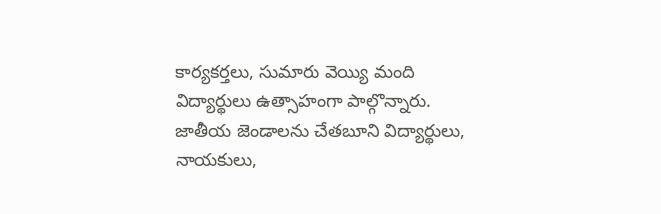కార్యకర్తలు, సుమారు వెయ్యి మంది విద్యార్థులు ఉత్సాహంగా పాల్గొన్నారు. జాతీయ జెండాలను చేతబూని విద్యార్థులు, నాయకులు,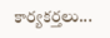కార్యకర్తలు...